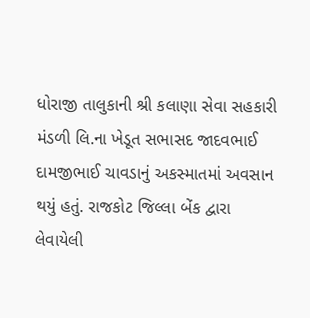ધોરાજી તાલુકાની શ્રી કલાણા સેવા સહકારી મંડળી લિ.ના ખેડૂત સભાસદ જાદવભાઈ દામજીભાઈ ચાવડાનું અકસ્માતમાં અવસાન થયું હતું. રાજકોટ જિલ્લા બેંક દ્વારા લેવાયેલી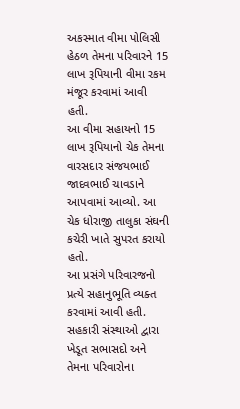અકસ્માત વીમા પોલિસી હેઠળ તેમના પરિવારને 15 લાખ રૂપિયાની વીમા રકમ મંજૂર કરવામાં આવી હતી.
આ વીમા સહાયનો 15 લાખ રૂપિયાનો ચેક તેમના વારસદાર સંજયભાઈ જાદવભાઈ ચાવડાને આપવામાં આવ્યો. આ ચેક ધોરાજી તાલુકા સંઘની કચેરી ખાતે સુપરત કરાયો હતો.
આ પ્રસંગે પરિવારજનો પ્રત્યે સહાનુભૂતિ વ્યક્ત કરવામાં આવી હતી. સહકારી સંસ્થાઓ દ્વારા ખેડૂત સભાસદો અને તેમના પરિવારોના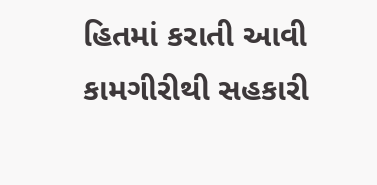હિતમાં કરાતી આવી કામગીરીથી સહકારી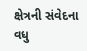ક્ષેત્રની સંવેદના વધુ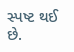સ્પષ્ટ થઈ છે.